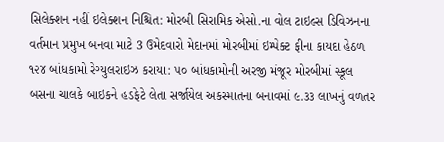સિલેક્શન નહીં ઇલેક્શન નિશ્ચિત: મોરબી સિરામિક એસો.ના વોલ ટાઇલ્સ ડિવિઝનના વર્તમાન પ્રમુખ બનવા માટે 3 ઉમેદવારો મેદાનમાં મોરબીમાં ઇમ્પેક્ટ ફીના કાયદા હેઠળ ૧૨૪ બાંધકામો રેગ્યુલરાઇઝ કરાયા: ૫૦ બાંધકામોની અરજી મંજૂર મોરબીમાં સ્કૂલ બસના ચાલકે બાઇકને હડફેટે લેતા સર્જાયેલ અકસ્માતના બનાવમાં ૯.૩૩ લાખનું વળતર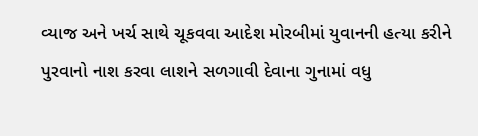વ્યાજ અને ખર્ચ સાથે ચૂકવવા આદેશ મોરબીમાં યુવાનની હત્યા કરીને પુરવાનો નાશ કરવા લાશને સળગાવી દેવાના ગુનામાં વધુ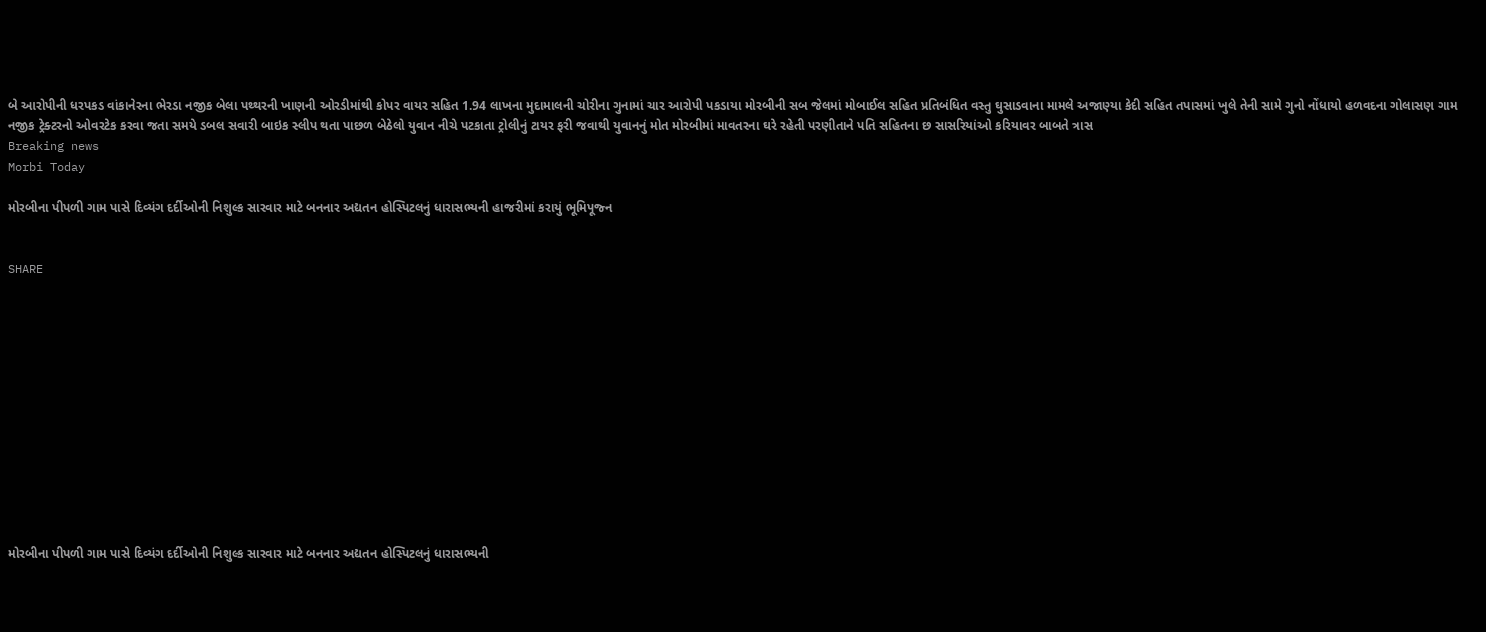બે આરોપીની ધરપકડ વાંકાનેરના ભેરડા નજીક બેલા પથ્થરની ખાણની ઓરડીમાંથી કોપર વાયર સહિત 1.94 લાખના મુદામાલની ચોરીના ગુનામાં ચાર આરોપી પકડાયા મોરબીની સબ જેલમાં મોબાઈલ સહિત પ્રતિબંધિત વસ્તુ ઘુસાડવાના મામલે અજાણ્યા કેદી સહિત તપાસમાં ખુલે તેની સામે ગુનો નોંધાયો હળવદના ગોલાસણ ગામ નજીક ટ્રેક્ટરનો ઓવરટેક કરવા જતા સમયે ડબલ સવારી બાઇક સ્લીપ થતા પાછળ બેઠેલો યુવાન નીચે પટકાતા ટ્રોલીનું ટાયર ફરી જવાથી યુવાનનું મોત મોરબીમાં માવતરના ઘરે રહેતી પરણીતાને પતિ સહિતના છ સાસરિયાંઓ કરિયાવર બાબતે ત્રાસ
Breaking news
Morbi Today

મોરબીના પીપળી ગામ પાસે દિવ્યંગ દર્દીઓની નિશુલ્ક સારવાર માટે બનનાર અદ્યતન હોસ્પિટલનું ધારાસભ્યની હાજરીમાં કરાયું ભૂમિપૂજ્ન


SHARE













મોરબીના પીપળી ગામ પાસે દિવ્યંગ દર્દીઓની નિશુલ્ક સારવાર માટે બનનાર અદ્યતન હોસ્પિટલનું ધારાસભ્યની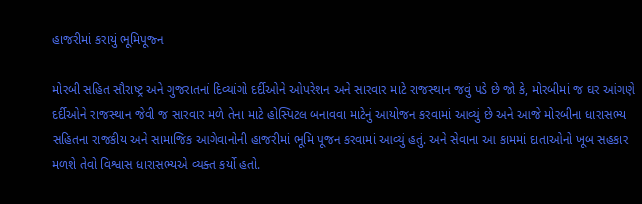હાજરીમાં કરાયું ભૂમિપૂજ્ન

મોરબી સહિત સૌરાષ્ટ્ર અને ગુજરાતનાં દિવ્યાંગો દર્દીઓને ઓપરેશન અને સારવાર માટે રાજસ્થાન જવું પડે છે જો કે, મોરબીમાં જ ઘર આંગણે દર્દીઓને રાજસ્થાન જેવી જ સારવાર મળે તેના માટે હોસ્પિટલ બનાવવા માટેનું આયોજન કરવામાં આવ્યું છે અને આજે મોરબીના ધારાસભ્ય સહિતના રાજકીય અને સામાજિક આગેવાનોની હાજરીમાં ભૂમિ પૂજન કરવામાં આવ્યું હતું. અને સેવાના આ કામમાં દાતાઓનો ખૂબ સહકાર મળશે તેવો વિશ્વાસ ધારાસભ્યએ વ્યક્ત કર્યો હતો.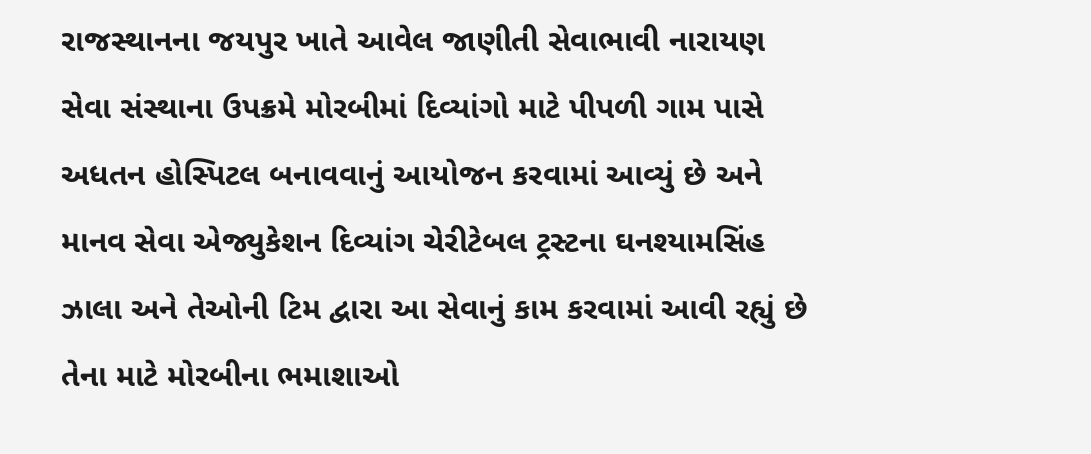રાજસ્થાનના જયપુર ખાતે આવેલ જાણીતી સેવાભાવી નારાયણ સેવા સંસ્થાના ઉપક્રમે મોરબીમાં દિવ્યાંગો માટે પીપળી ગામ પાસે અધતન હોસ્પિટલ બનાવવાનું આયોજન કરવામાં આવ્યું છે અને માનવ સેવા એજ્યુકેશન દિવ્યાંગ ચેરીટેબલ ટ્રસ્ટના ઘનશ્યામસિંહ ઝાલા અને તેઓની ટિમ દ્વારા આ સેવાનું કામ કરવામાં આવી રહ્યું છે તેના માટે મોરબીના ભમાશાઓ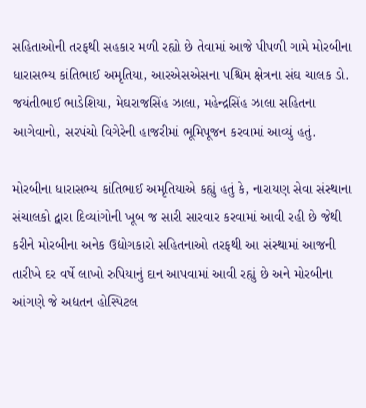સહિતાઓની તરફથી સહકાર મળી રહ્યો છે તેવામાં આજે પીપળી ગામે મોરબીના ધારાસભ્ય કાંતિભાઈ અમૃતિયા, આરએસએસના પશ્ચિમ ક્ષેત્રના સંઘ ચાલક ડો. જયંતીભાઈ ભાડેશિયા, મેઘરાજસિંહ ઝાલા, મહેન્દ્રસિંહ ઝાલા સહિતના આગેવાનો, સરપંચો વિગેરેની હાજરીમાં ભૂમિપૂજન કરવામાં આવ્યું હતું.

મોરબીના ધારાસભ્ય કાંતિભાઈ અમૃતિયાએ કહ્યું હતું કે, નારાયણ સેવા સંસ્થાના સંચાલકો દ્વારા દિવ્યાંગોની ખૂબ જ સારી સારવાર કરવામાં આવી રહી છે જેથી કરીને મોરબીના અનેક ઉદ્યોગકારો સહિતનાઓ તરફથી આ સંસ્થામાં આજની તારીખે દર વર્ષે લાખો રુપિયાનું દાન આપવામાં આવી રહ્યું છે અને મોરબીના આંગણે જે અદ્યતન હોસ્પિટલ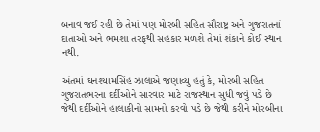બનાવ જઈ રહી છે તેમાં પણ મોરબી સહિત સૌરાષ્ટ્ર અને ગુજરાતનાં દાતાઓ અને ભમશા તરફથી સહકાર મળશે તેમાં શંકાને કોઈ સ્થાન નથી.

અંતમાં ઘનશ્યામસિંહ ઝાલાએ જણાવ્યુ હતું કે, મોરબી સહિત ગુજરાતભરના દર્દીઓને સારવાર માટે રાજસ્થાન સુધી જવું પડે છે જેથી દર્દીઓને હાલાકીનો સામનો કરવો પડે છે જેથી કરીને મોરબીના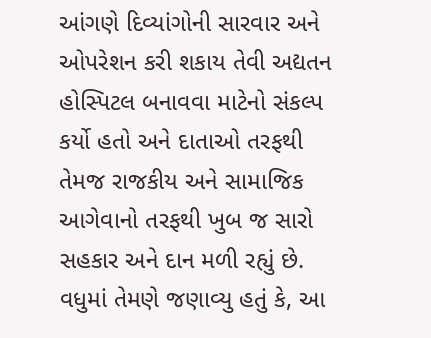આંગણે દિવ્યાંગોની સારવાર અને ઓપરેશન કરી શકાય તેવી અદ્યતન હોસ્પિટલ બનાવવા માટેનો સંકલ્પ કર્યો હતો અને દાતાઓ તરફથી તેમજ રાજકીય અને સામાજિક આગેવાનો તરફથી ખુબ જ સારો સહકાર અને દાન મળી રહ્યું છે. વધુમાં તેમણે જણાવ્યુ હતું કે, આ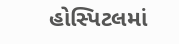હોસ્પિટલમાં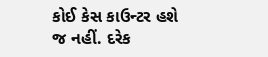કોઈ કેસ કાઉન્ટર હશે જ નહીં. દરેક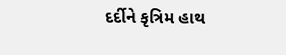દર્દીને કૃત્રિમ હાથ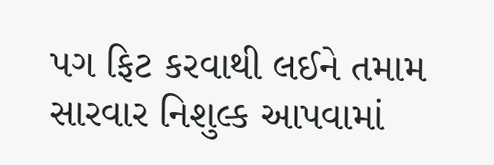પગ ફિટ કરવાથી લઈને તમામ સારવાર નિશુલ્ક આપવામાં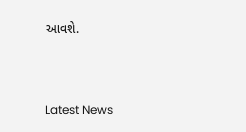આવશે.




Latest News